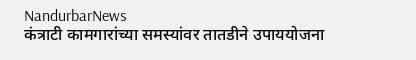NandurbarNews
कंत्राटी कामगारांच्या समस्यांवर तातडीने उपाययोजना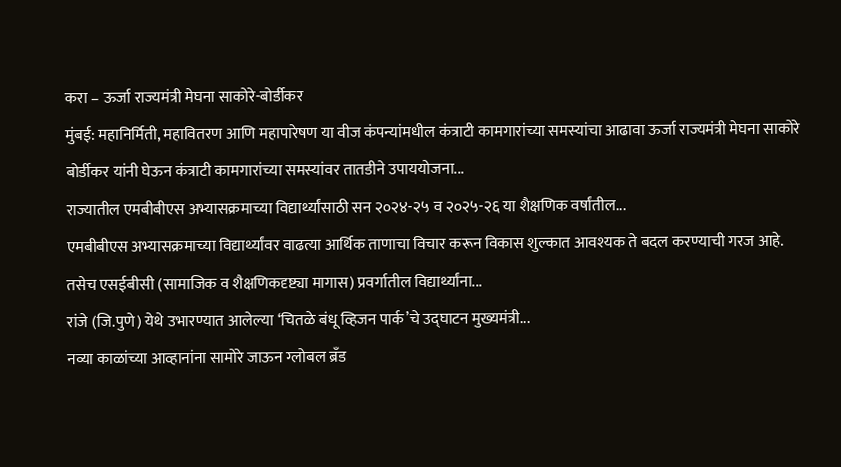करा – ऊर्जा राज्यमंत्री मेघना साकोरे-बोर्डीकर
मुंबई: महानिर्मिती, महावितरण आणि महापारेषण या वीज कंपन्यांमधील कंत्राटी कामगारांच्या समस्यांचा आढावा ऊर्जा राज्यमंत्री मेघना साकोरे बोर्डीकर यांनी घेऊन कंत्राटी कामगारांच्या समस्यांवर तातडीने उपाययोजना...
राज्यातील एमबीबीएस अभ्यासक्रमाच्या विद्यार्थ्यांसाठी सन २०२४-२५ व २०२५-२६ या शैक्षणिक वर्षांतील...
एमबीबीएस अभ्यासक्रमाच्या विद्यार्थ्यांवर वाढत्या आर्थिक ताणाचा विचार करून विकास शुल्कात आवश्यक ते बदल करण्याची गरज आहे. तसेच एसईबीसी (सामाजिक व शैक्षणिकदृष्ट्या मागास) प्रवर्गातील विद्यार्थ्यांना...
रांजे (जि.पुणे) येथे उभारण्यात आलेल्या ‘चितळे बंधू व्हिजन पार्क’चे उद्घाटन मुख्यमंत्री...
नव्या काळांच्या आव्हानांना सामोरे जाऊन ग्लोबल ब्रँड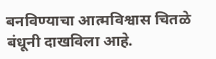बनविण्याचा आत्मविश्वास चितळे बंधूनी दाखविला आहे.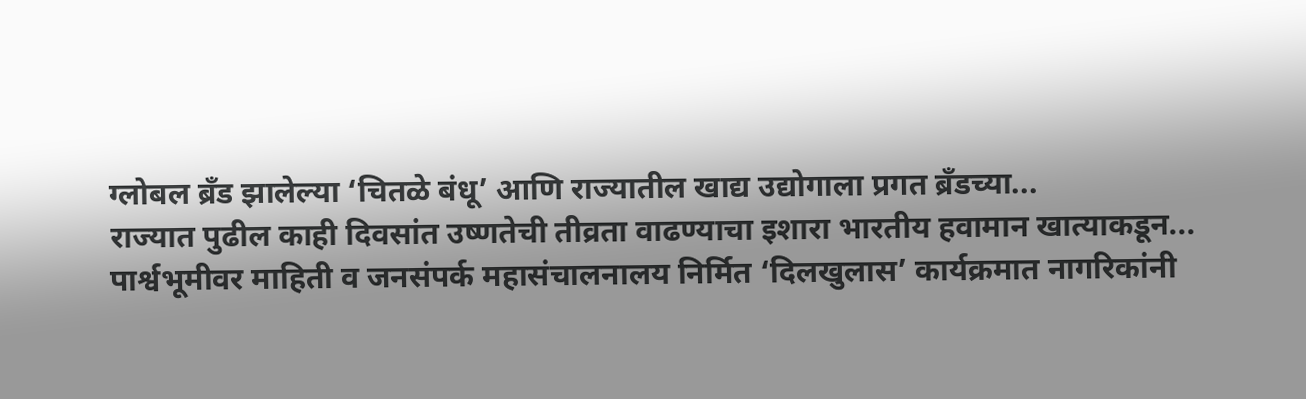ग्लोबल ब्रँड झालेल्या ‘चितळे बंधू’ आणि राज्यातील खाद्य उद्योगाला प्रगत ब्रँडच्या...
राज्यात पुढील काही दिवसांत उष्णतेची तीव्रता वाढण्याचा इशारा भारतीय हवामान खात्याकडून...
पार्श्वभूमीवर माहिती व जनसंपर्क महासंचालनालय निर्मित ‘दिलखुलास’ कार्यक्रमात नागरिकांनी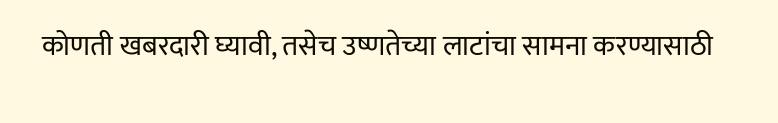कोणती खबरदारी घ्यावी, तसेच उष्णतेच्या लाटांचा सामना करण्यासाठी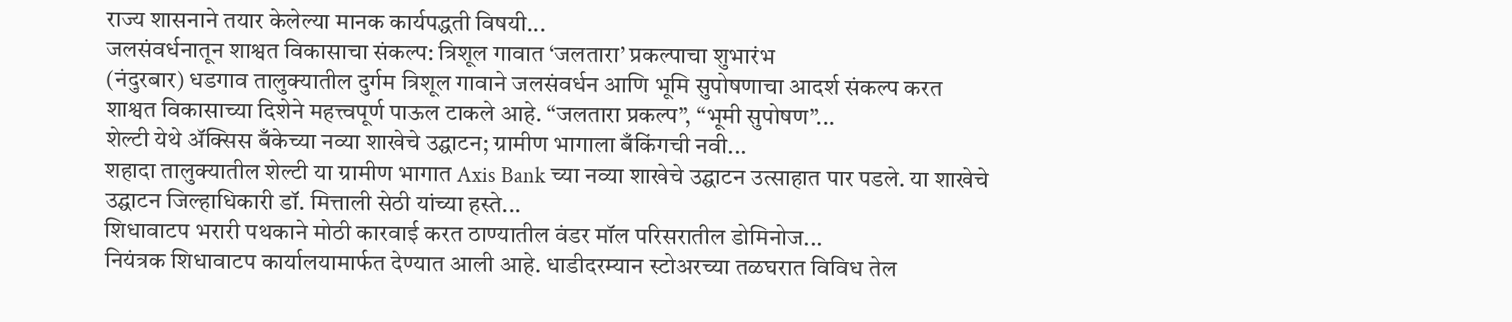राज्य शासनाने तयार केलेल्या मानक कार्यपद्धती विषयी...
जलसंवर्धनातून शाश्वत विकासाचा संकल्प: त्रिशूल गावात ‘जलतारा’ प्रकल्पाचा शुभारंभ
(नंदुरबार) धडगाव तालुक्यातील दुर्गम त्रिशूल गावाने जलसंवर्धन आणि भूमि सुपोषणाचा आदर्श संकल्प करत शाश्वत विकासाच्या दिशेने महत्त्वपूर्ण पाऊल टाकले आहे. “जलतारा प्रकल्प”, “भूमी सुपोषण”...
शेल्टी येथे ॲक्सिस बँकेच्या नव्या शाखेचे उद्घाटन; ग्रामीण भागाला बँकिंगची नवी...
शहादा तालुक्यातील शेल्टी या ग्रामीण भागात Axis Bank च्या नव्या शाखेचे उद्घाटन उत्साहात पार पडले. या शाखेचे उद्घाटन जिल्हाधिकारी डॉ. मित्ताली सेठी यांच्या हस्ते...
शिधावाटप भरारी पथकाने मोठी कारवाई करत ठाण्यातील वंडर मॉल परिसरातील डोमिनोज...
नियंत्रक शिधावाटप कार्यालयामार्फत देण्यात आली आहे. धाडीदरम्यान स्टोअरच्या तळघरात विविध तेल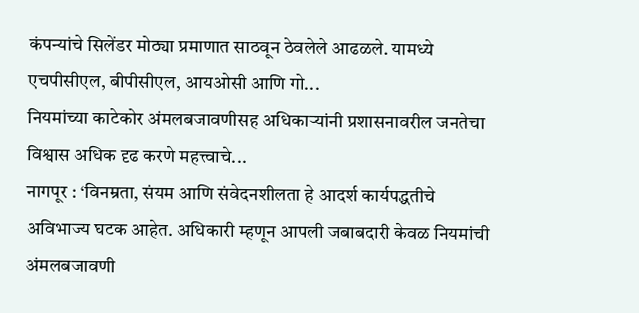कंपन्यांचे सिलेंडर मोठ्या प्रमाणात साठवून ठेवलेले आढळले. यामध्ये एचपीसीएल, बीपीसीएल, आयओसी आणि गो...
नियमांच्या काटेकोर अंमलबजावणीसह अधिकाऱ्यांनी प्रशासनावरील जनतेचा विश्वास अधिक दृढ करणे महत्त्वाचे...
नागपूर : ‘विनम्रता, संयम आणि संवेदनशीलता हे आदर्श कार्यपद्धतीचे अविभाज्य घटक आहेत. अधिकारी म्हणून आपली जबाबदारी केवळ नियमांची अंमलबजावणी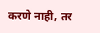करणे नाही, तर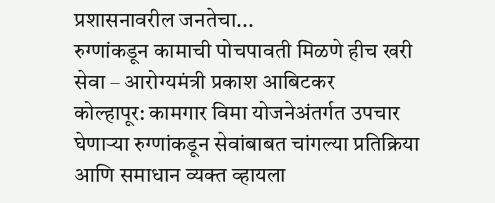प्रशासनावरील जनतेचा...
रुग्णांकडून कामाची पोचपावती मिळणे हीच खरी सेवा – आरोग्यमंत्री प्रकाश आबिटकर
कोल्हापूर: कामगार विमा योजनेअंतर्गत उपचार घेणाऱ्या रुग्णांकडून सेवांबाबत चांगल्या प्रतिक्रिया आणि समाधान व्यक्त व्हायला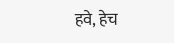हवे, हेच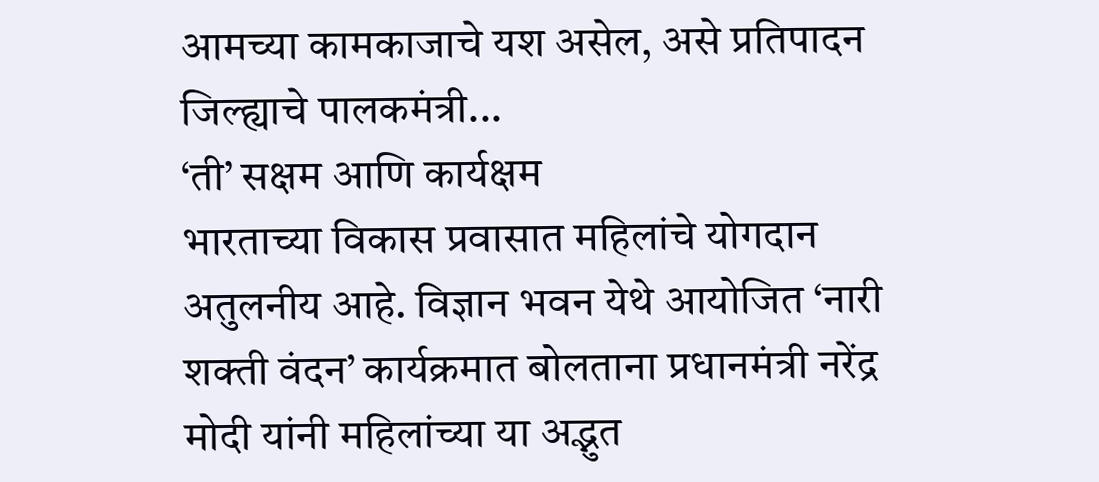आमच्या कामकाजाचे यश असेल, असे प्रतिपादन जिल्ह्याचे पालकमंत्री...
‘ती’ सक्षम आणि कार्यक्षम
भारताच्या विकास प्रवासात महिलांचे योगदान अतुलनीय आहे. विज्ञान भवन येथे आयोजित ‘नारी शक्ती वंदन’ कार्यक्रमात बोलताना प्रधानमंत्री नरेंद्र मोदी यांनी महिलांच्या या अद्भुत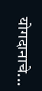योगदानाचे...